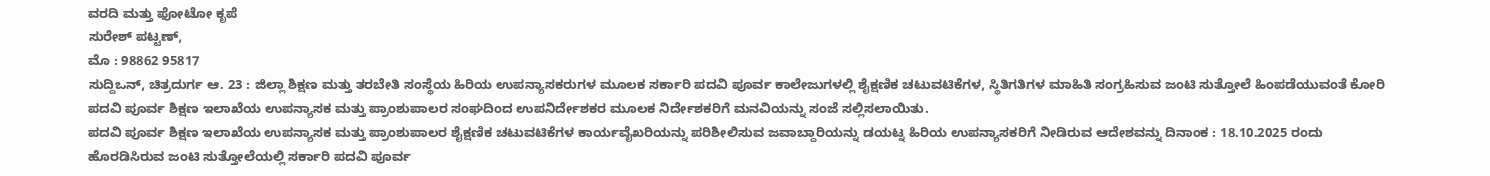ವರದಿ ಮತ್ತು ಫೋಟೋ ಕೃಪೆ
ಸುರೇಶ್ ಪಟ್ಟಣ್,
ಮೊ : 98862 95817
ಸುದ್ದಿಒನ್, ಚಿತ್ರದುರ್ಗ ಆ. 23 : ಜಿಲ್ಲಾ ಶಿಕ್ಷಣ ಮತ್ತು ತರಬೇತಿ ಸಂಸ್ಥೆಯ ಹಿರಿಯ ಉಪನ್ಯಾಸಕರುಗಳ ಮೂಲಕ ಸರ್ಕಾರಿ ಪದವಿ ಪೂರ್ವ ಕಾಲೇಜುಗಳಲ್ಲಿ ಶೈಕ್ಷಣಿಕ ಚಟುವಟಿಕೆಗಳ, ಸ್ಥಿತಿಗತಿಗಳ ಮಾಹಿತಿ ಸಂಗ್ರಹಿಸುವ ಜಂಟಿ ಸುತ್ತೋಲೆ ಹಿಂಪಡೆಯುವಂತೆ ಕೋರಿ ಪದವಿ ಪೂರ್ವ ಶಿಕ್ಷಣ ಇಲಾಖೆಯ ಉಪನ್ಯಾಸಕ ಮತ್ತು ಪ್ರಾಂಶುಪಾಲರ ಸಂಘದಿಂದ ಉಪನಿರ್ದೇಶಕರ ಮೂಲಕ ನಿರ್ದೇಶಕರಿಗೆ ಮನವಿಯನ್ನು ಸಂಜೆ ಸಲ್ಲಿಸಲಾಯಿತು.
ಪದವಿ ಪೂರ್ವ ಶಿಕ್ಷಣ ಇಲಾಖೆಯ ಉಪನ್ಯಾಸಕ ಮತ್ತು ಪ್ರಾಂಶುಪಾಲರ ಶೈಕ್ಷಣಿಕ ಚಟುವಟಿಕೆಗಳ ಕಾರ್ಯವೈಖರಿಯನ್ನು ಪರಿಶೀಲಿಸುವ ಜವಾಬ್ದಾರಿಯನ್ನು ಡಯಟ್ನ ಹಿರಿಯ ಉಪನ್ಯಾಸಕರಿಗೆ ನೀಡಿರುವ ಆದೇಶವನ್ನು ದಿನಾಂಕ : 18.10.2025 ರಂದು ಹೊರಡಿಸಿರುವ ಜಂಟಿ ಸುತ್ತೋಲೆಯಲ್ಲಿ ಸರ್ಕಾರಿ ಪದವಿ ಪೂರ್ವ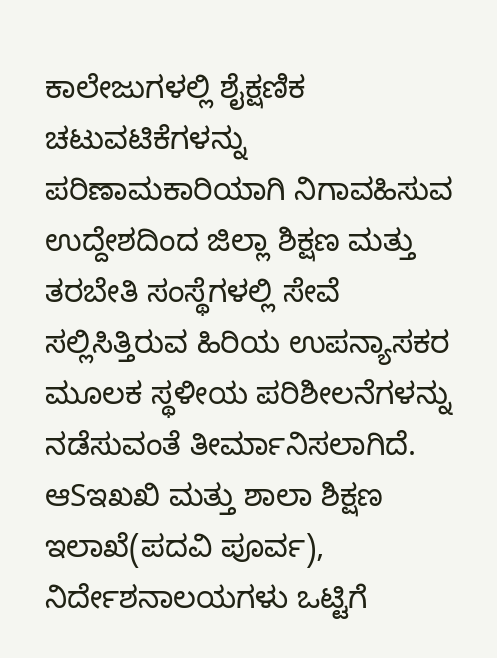ಕಾಲೇಜುಗಳಲ್ಲಿ ಶೈಕ್ಷಣಿಕ ಚಟುವಟಿಕೆಗಳನ್ನು ಪರಿಣಾಮಕಾರಿಯಾಗಿ ನಿಗಾವಹಿಸುವ ಉದ್ದೇಶದಿಂದ ಜಿಲ್ಲಾ ಶಿಕ್ಷಣ ಮತ್ತು ತರಬೇತಿ ಸಂಸ್ಥೆಗಳಲ್ಲಿ ಸೇವೆ ಸಲ್ಲಿಸಿತ್ತಿರುವ ಹಿರಿಯ ಉಪನ್ಯಾಸಕರ ಮೂಲಕ ಸ್ಥಳೀಯ ಪರಿಶೀಲನೆಗಳನ್ನು ನಡೆಸುವಂತೆ ತೀರ್ಮಾನಿಸಲಾಗಿದೆ. ಆSಇಖಖಿ ಮತ್ತು ಶಾಲಾ ಶಿಕ್ಷಣ ಇಲಾಖೆ(ಪದವಿ ಪೂರ್ವ), ನಿರ್ದೇಶನಾಲಯಗಳು ಒಟ್ಟಿಗೆ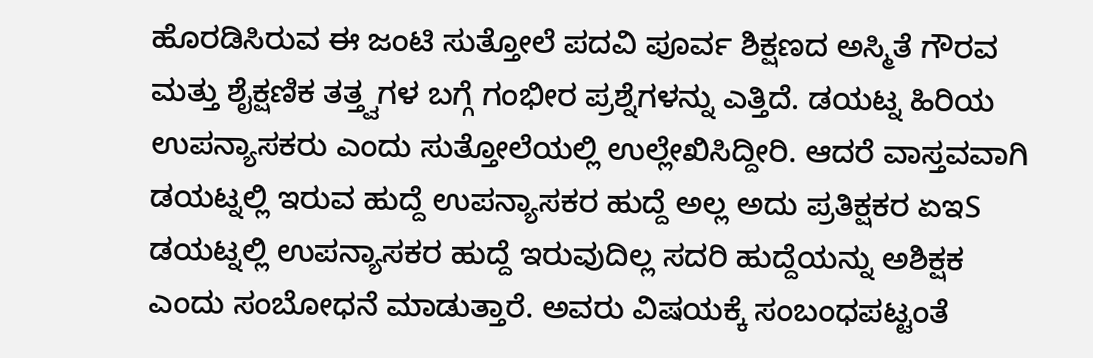ಹೊರಡಿಸಿರುವ ಈ ಜಂಟಿ ಸುತ್ತೋಲೆ ಪದವಿ ಪೂರ್ವ ಶಿಕ್ಷಣದ ಅಸ್ಮಿತೆ ಗೌರವ ಮತ್ತು ಶೈಕ್ಷಣಿಕ ತತ್ತ್ವಗಳ ಬಗ್ಗೆ ಗಂಭೀರ ಪ್ರಶ್ನೆಗಳನ್ನು ಎತ್ತಿದೆ. ಡಯಟ್ನ ಹಿರಿಯ ಉಪನ್ಯಾಸಕರು ಎಂದು ಸುತ್ತೋಲೆಯಲ್ಲಿ ಉಲ್ಲೇಖಿಸಿದ್ದೀರಿ. ಆದರೆ ವಾಸ್ತವವಾಗಿ ಡಯಟ್ನಲ್ಲಿ ಇರುವ ಹುದ್ದೆ ಉಪನ್ಯಾಸಕರ ಹುದ್ದೆ ಅಲ್ಲ ಅದು ಪ್ರತಿಕ್ಷಕರ ಏಇS ಡಯಟ್ನಲ್ಲಿ ಉಪನ್ಯಾಸಕರ ಹುದ್ದೆ ಇರುವುದಿಲ್ಲ ಸದರಿ ಹುದ್ದೆಯನ್ನು ಅಶಿಕ್ಷಕ ಎಂದು ಸಂಬೋಧನೆ ಮಾಡುತ್ತಾರೆ. ಅವರು ವಿಷಯಕ್ಕೆ ಸಂಬಂಧಪಟ್ಟಂತೆ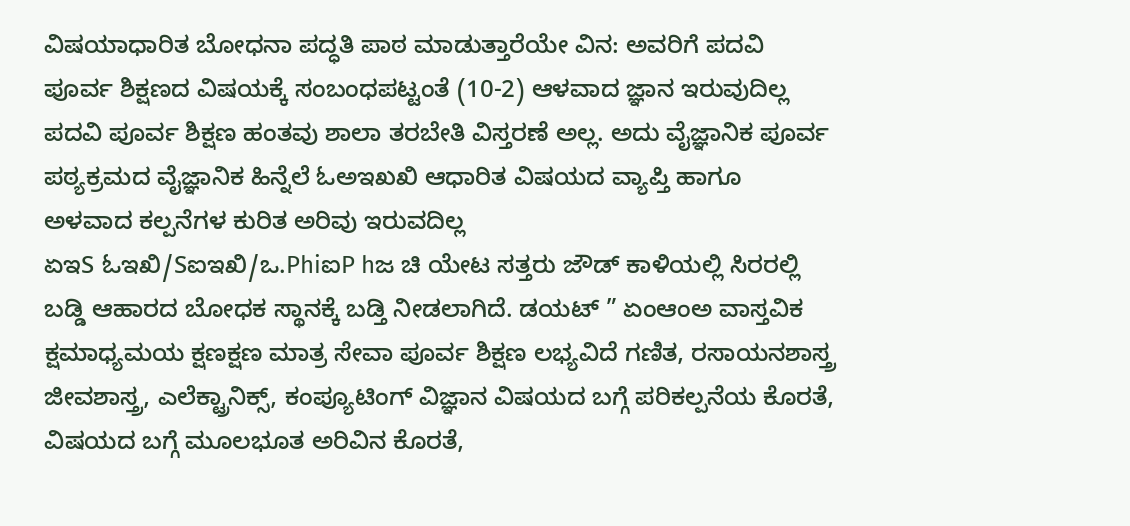ವಿಷಯಾಧಾರಿತ ಬೋಧನಾ ಪದ್ಧತಿ ಪಾಠ ಮಾಡುತ್ತಾರೆಯೇ ವಿನ: ಅವರಿಗೆ ಪದವಿ ಪೂರ್ವ ಶಿಕ್ಷಣದ ವಿಷಯಕ್ಕೆ ಸಂಬಂಧಪಟ್ಟಂತೆ (10-2) ಆಳವಾದ ಜ್ಞಾನ ಇರುವುದಿಲ್ಲ ಪದವಿ ಪೂರ್ವ ಶಿಕ್ಷಣ ಹಂತವು ಶಾಲಾ ತರಬೇತಿ ವಿಸ್ತರಣೆ ಅಲ್ಲ. ಅದು ವೈಜ್ಞಾನಿಕ ಪೂರ್ವ ಪಠ್ಯಕ್ರಮದ ವೈಜ್ಞಾನಿಕ ಹಿನ್ನೆಲೆ ಓಅಇಖಖಿ ಆಧಾರಿತ ವಿಷಯದ ವ್ಯಾಪ್ತಿ ಹಾಗೂ ಅಳವಾದ ಕಲ್ಪನೆಗಳ ಕುರಿತ ಅರಿವು ಇರುವದಿಲ್ಲ
ಏಇS ಓಇಖಿ/Sಐಇಖಿ/ಒ.PhiಐP hಜ ಚಿ ಯೇಟ ಸತ್ತರು ಜೌಡ್ ಕಾಳಿಯಲ್ಲಿ ಸಿರರಲ್ಲಿ ಬಡ್ಡಿ ಆಹಾರದ ಬೋಧಕ ಸ್ಥಾನಕ್ಕೆ ಬಡ್ತಿ ನೀಡಲಾಗಿದೆ. ಡಯಟ್ ” ಏಂಆಂಅ ವಾಸ್ತವಿಕ ಕ್ಷಮಾಧ್ಯಮಯ ಕ್ಷಣಕ್ಷಣ ಮಾತ್ರ ಸೇವಾ ಪೂರ್ವ ಶಿಕ್ಷಣ ಲಭ್ಯವಿದೆ ಗಣಿತ, ರಸಾಯನಶಾಸ್ತ್ರ ಜೀವಶಾಸ್ತ್ರ, ಎಲೆಕ್ಟ್ರಾನಿಕ್ಸ್, ಕಂಪ್ಯೂಟಿಂಗ್ ವಿಜ್ಞಾನ ವಿಷಯದ ಬಗ್ಗೆ ಪರಿಕಲ್ಪನೆಯ ಕೊರತೆ, ವಿಷಯದ ಬಗ್ಗೆ ಮೂಲಭೂತ ಅರಿವಿನ ಕೊರತೆ,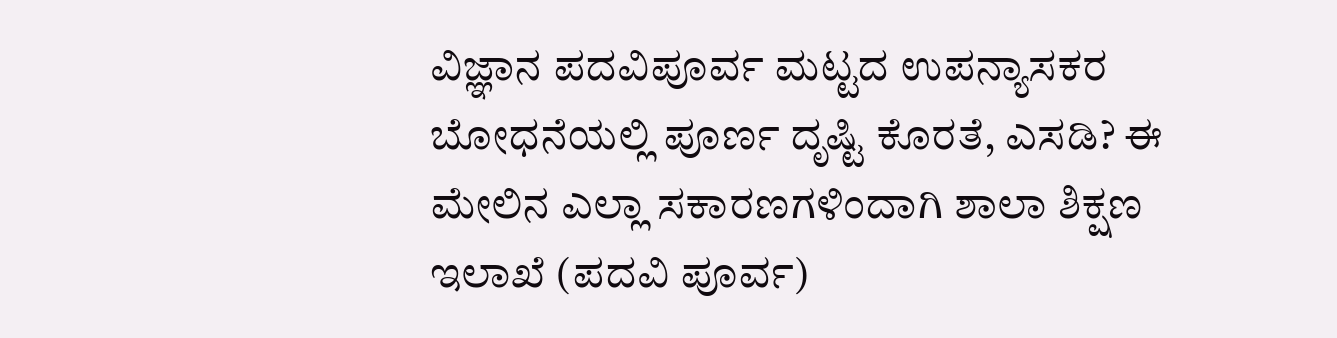ವಿಜ್ಞಾನ ಪದವಿಪೂರ್ವ ಮಟ್ಟದ ಉಪನ್ಯಾಸಕರ ಬೋಧನೆಯಲ್ಲಿ ಪೂರ್ಣ ದೃಷ್ಟಿ ಕೊರತೆ, ಎಸಡಿ? ಈ ಮೇಲಿನ ಎಲ್ಲಾ ಸಕಾರಣಗಳಿಂದಾಗಿ ಶಾಲಾ ಶಿಕ್ಷಣ ಇಲಾಖೆ (ಪದವಿ ಪೂರ್ವ)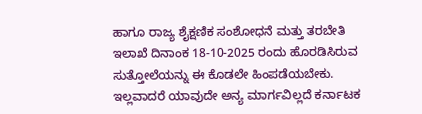ಹಾಗೂ ರಾಜ್ಯ ಶೈಕ್ಷಣಿಕ ಸಂಶೋಧನೆ ಮತ್ತು ತರಬೇತಿ ಇಲಾಖೆ ದಿನಾಂಕ 18-10-2025 ರಂದು ಹೊರಡಿಸಿರುವ ಸುತ್ತೋಲೆಯನ್ನು ಈ ಕೊಡಲೇ ಹಿಂಪಡೆಯಬೇಕು. ಇಲ್ಲವಾದರೆ ಯಾವುದೇ ಅನ್ಯ ಮಾರ್ಗವಿಲ್ಲದೆ ಕರ್ನಾಟಕ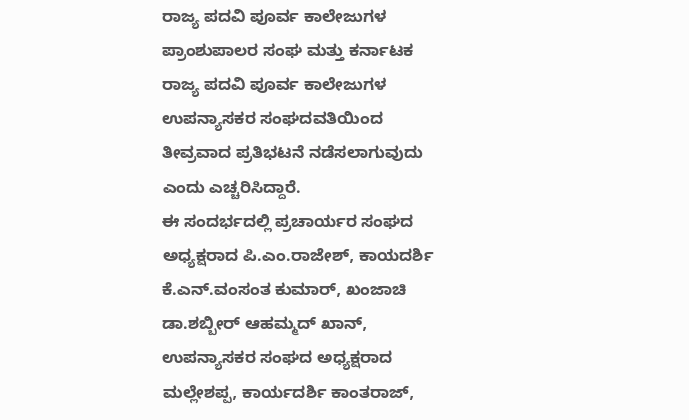ರಾಜ್ಯ ಪದವಿ ಪೂರ್ವ ಕಾಲೇಜುಗಳ ಪ್ರಾಂಶುಪಾಲರ ಸಂಘ ಮತ್ತು ಕರ್ನಾಟಕ ರಾಜ್ಯ ಪದವಿ ಪೂರ್ವ ಕಾಲೇಜುಗಳ ಉಪನ್ಯಾಸಕರ ಸಂಘದವತಿಯಿಂದ ತೀವ್ರವಾದ ಪ್ರತಿಭಟನೆ ನಡೆಸಲಾಗುವುದು ಎಂದು ಎಚ್ಚರಿಸಿದ್ದಾರೆ.
ಈ ಸಂದರ್ಭದಲ್ಲಿ ಪ್ರಚಾರ್ಯರ ಸಂಘದ ಅಧ್ಯಕ್ಷರಾದ ಪಿ.ಎಂ.ರಾಜೇಶ್, ಕಾಯದರ್ಶಿ ಕೆ.ಎನ್.ವಂಸಂತ ಕುಮಾರ್, ಖಂಜಾಚಿ ಡಾ.ಶಬ್ಬೀರ್ ಆಹಮ್ಮದ್ ಖಾನ್, ಉಪನ್ಯಾಸಕರ ಸಂಘದ ಅಧ್ಯಕ್ಷರಾದ ಮಲ್ಲೇಶಪ್ಪ, ಕಾರ್ಯದರ್ಶಿ ಕಾಂತರಾಜ್,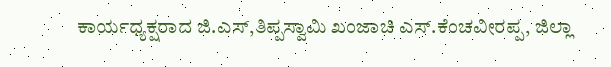ಕಾರ್ಯಧ್ಯಕ್ಷರಾದ ಜಿ.ಎಸ್,ತಿಪ್ಪಸ್ವಾಮಿ ಖಂಜಾಚಿ ಎಸ್.ಕೆಂಚವೀರಪ್ಪ, ಜಿಲ್ಲಾ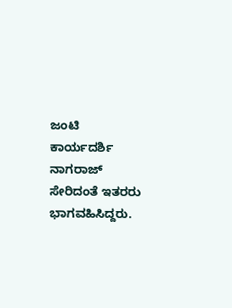ಜಂಟಿ ಕಾರ್ಯದರ್ಶಿ ನಾಗರಾಜ್ ಸೇರಿದಂತೆ ಇತರರು ಭಾಗವಹಿಸಿದ್ದರು.